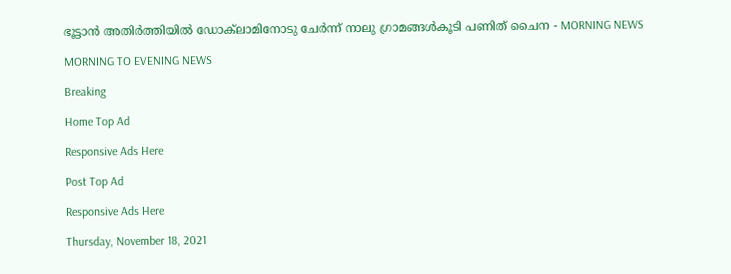ഭൂട്ടാൻ അതിർത്തിയിൽ ഡോക്‌ലാമിനോടു ചേർന്ന് നാലു ഗ്രാമങ്ങൾകൂടി പണിത് ചൈന - MORNING NEWS

MORNING TO EVENING NEWS

Breaking

Home Top Ad

Responsive Ads Here

Post Top Ad

Responsive Ads Here

Thursday, November 18, 2021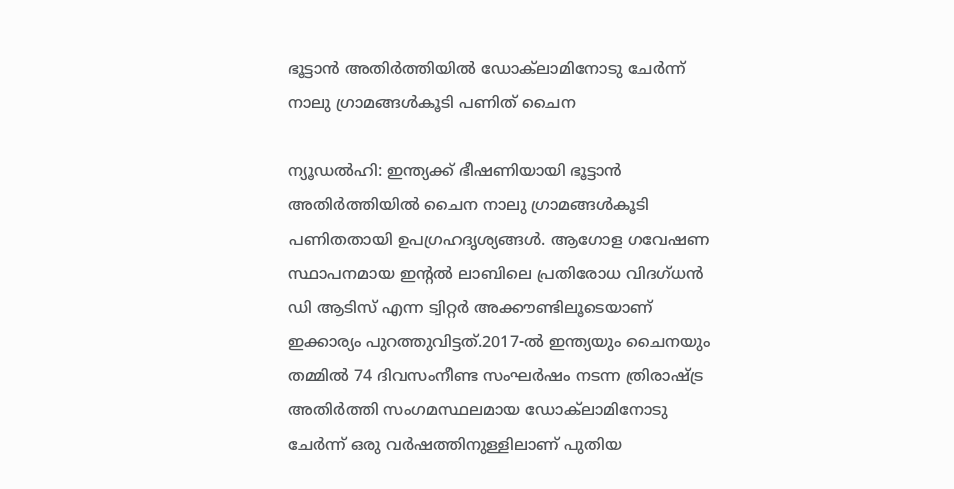ഭൂട്ടാൻ അതിർത്തിയിൽ ഡോക്‌ലാമിനോടു ചേർന്ന് നാലു ഗ്രാമങ്ങൾകൂടി പണിത് ചൈന

ന്യൂഡൽഹി: ഇന്ത്യക്ക്‌ ഭീഷണിയായി ഭൂട്ടാൻ അതിർത്തിയിൽ ചൈന നാലു ഗ്രാമങ്ങൾകൂടി പണിതതായി ഉപഗ്രഹദൃശ്യങ്ങൾ. ആഗോള ഗവേഷണ സ്ഥാപനമായ ഇന്റൽ ലാബിലെ പ്രതിരോധ വിദഗ്ധൻ ഡി ആടിസ് എന്ന ട്വിറ്റർ അക്കൗണ്ടിലൂടെയാണ് ഇക്കാര്യം പുറത്തുവിട്ടത്.2017-ൽ ഇന്ത്യയും ചൈനയും തമ്മിൽ 74 ദിവസംനീണ്ട സംഘർഷം നടന്ന ത്രിരാഷ്ട്ര അതിർത്തി സംഗമസ്ഥലമായ ഡോക്‌ലാമിനോടു ചേർന്ന് ഒരു വർഷത്തിനുള്ളിലാണ് പുതിയ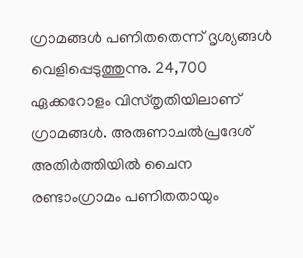ഗ്രാമങ്ങൾ പണിതതെന്ന് ദൃശ്യങ്ങൾ വെളിപ്പെടുത്തുന്നു. 24,700 ഏക്കറോളം വിസ്‌തൃതിയിലാണ് ഗ്രാമങ്ങൾ. അരുണാചൽപ്രദേശ് അതിർത്തിയിൽ ചൈന രണ്ടാംഗ്രാമം പണിതതായും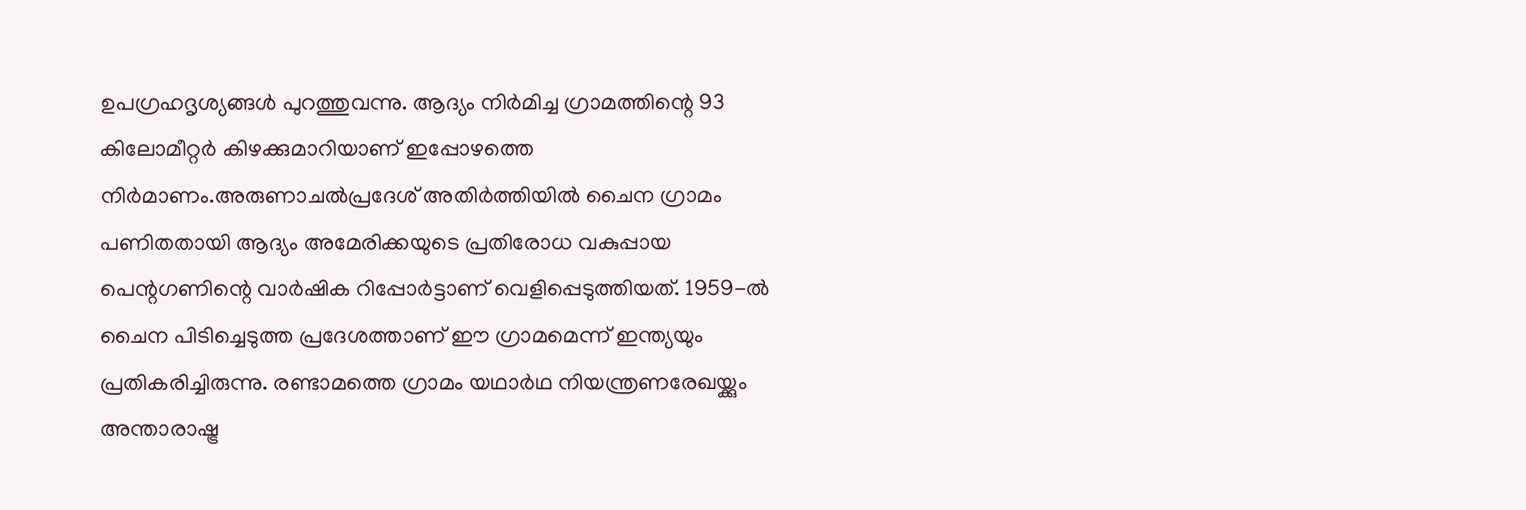ഉപഗ്രഹദൃശ്യങ്ങൾ പുറത്തുവന്നു. ആദ്യം നിർമിച്ച ഗ്രാമത്തിന്റെ 93 കിലോമീറ്റർ കിഴക്കുമാറിയാണ് ഇപ്പോഴത്തെ നിർമാണം.അരുണാചൽപ്രദേശ് അതിർത്തിയിൽ ചൈന ഗ്രാമം പണിതതായി ആദ്യം അമേരിക്കയുടെ പ്രതിരോധ വകുപ്പായ പെന്റഗണിന്റെ വാർഷിക റിപ്പോർട്ടാണ് വെളിപ്പെടുത്തിയത്. 1959-ൽ ചൈന പിടിച്ചെടുത്ത പ്രദേശത്താണ് ഈ ഗ്രാമമെന്ന് ഇന്ത്യയും പ്രതികരിച്ചിരുന്നു. രണ്ടാമത്തെ ഗ്രാമം യഥാർഥ നിയന്ത്രണരേഖയ്ക്കും അന്താരാഷ്ട്ര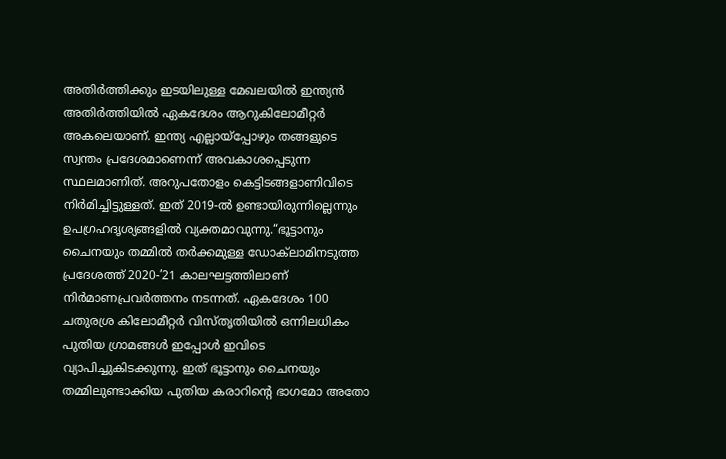അതിർത്തിക്കും ഇടയിലുള്ള മേഖലയിൽ ഇന്ത്യൻ അതിർത്തിയിൽ ഏകദേശം ആറുകിലോമീറ്റർ അകലെയാണ്. ഇന്ത്യ എല്ലായ്‌പ്പോഴും തങ്ങളുടെ സ്വന്തം പ്രദേശമാണെന്ന് അവകാശപ്പെടുന്ന സ്ഥലമാണിത്. അറുപതോളം കെട്ടിടങ്ങളാണിവിടെ നിർമിച്ചിട്ടുള്ളത്. ഇത് 2019-ൽ ഉണ്ടായിരുന്നില്ലെന്നും ഉപഗ്രഹദൃശ്യങ്ങളിൽ വ്യക്തമാവുന്നു.“ഭൂട്ടാനും ചൈനയും തമ്മിൽ തർക്കമുള്ള ഡോക്‌ലാമിനടുത്ത പ്രദേശത്ത് 2020-’21 കാലഘട്ടത്തിലാണ് നിർമാണപ്രവർത്തനം നടന്നത്. ഏകദേശം 100 ചതുരശ്ര കിലോമീറ്റർ വിസ്‌തൃതിയിൽ ഒന്നിലധികം പുതിയ ഗ്രാമങ്ങൾ ഇപ്പോൾ ഇവിടെ വ്യാപിച്ചുകിടക്കുന്നു. ഇത് ഭൂട്ടാനും ചൈനയും തമ്മിലുണ്ടാക്കിയ പുതിയ കരാറിന്റെ ഭാഗമോ അതോ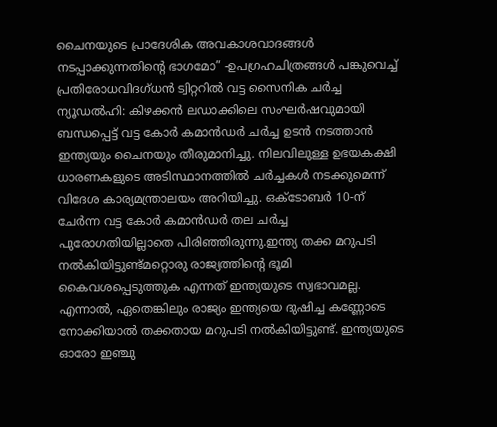ചൈനയുടെ പ്രാദേശിക അവകാശവാദങ്ങൾ നടപ്പാക്കുന്നതിന്റെ ഭാഗമോ” -ഉപഗ്രഹചിത്രങ്ങൾ പങ്കുവെച്ച് പ്രതിരോധവിദഗ്ധൻ ട്വിറ്ററിൽ വട്ട സൈനിക ചർച്ച ന്യൂഡൽഹി: കിഴക്കൻ ലഡാക്കിലെ സംഘർഷവുമായി ബന്ധപ്പെട്ട് വട്ട കോർ കമാൻഡർ ചർച്ച ഉടൻ നടത്താൻ ഇന്ത്യയും ചൈനയും തീരുമാനിച്ചു. നിലവിലുള്ള ഉഭയകക്ഷി ധാരണകളുടെ അടിസ്ഥാനത്തിൽ ചർച്ചകൾ നടക്കുമെന്ന് വിദേശ കാര്യമന്ത്രാലയം അറിയിച്ചു. ഒക്ടോബർ 10-ന് ചേർന്ന വട്ട കോർ കമാൻഡർ തല ചർച്ച പുരോഗതിയില്ലാതെ പിരിഞ്ഞിരുന്നു.ഇന്ത്യ തക്ക മറുപടി നൽകിയിട്ടുണ്ട്മറ്റൊരു രാജ്യത്തിന്റെ ഭൂമി കൈവശപ്പെടുത്തുക എന്നത് ഇന്ത്യയുടെ സ്വഭാവമല്ല. എന്നാൽ, ഏതെങ്കിലും രാജ്യം ഇന്ത്യയെ ദുഷിച്ച കണ്ണോടെ നോക്കിയാൽ തക്കതായ മറുപടി നൽകിയിട്ടുണ്ട്. ഇന്ത്യയുടെ ഓരോ ഇഞ്ചു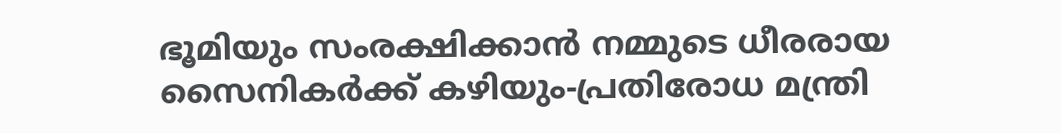ഭൂമിയും സംരക്ഷിക്കാൻ നമ്മുടെ ധീരരായ സൈനികർക്ക് കഴിയും-പ്രതിരോധ മന്ത്രി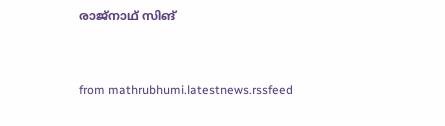രാജ്‌നാഥ് സിങ്


from mathrubhumi.latestnews.rssfeed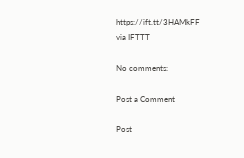https://ift.tt/3HAMkFF
via IFTTT

No comments:

Post a Comment

Post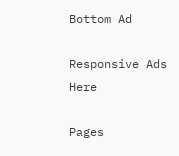Bottom Ad

Responsive Ads Here

Pages